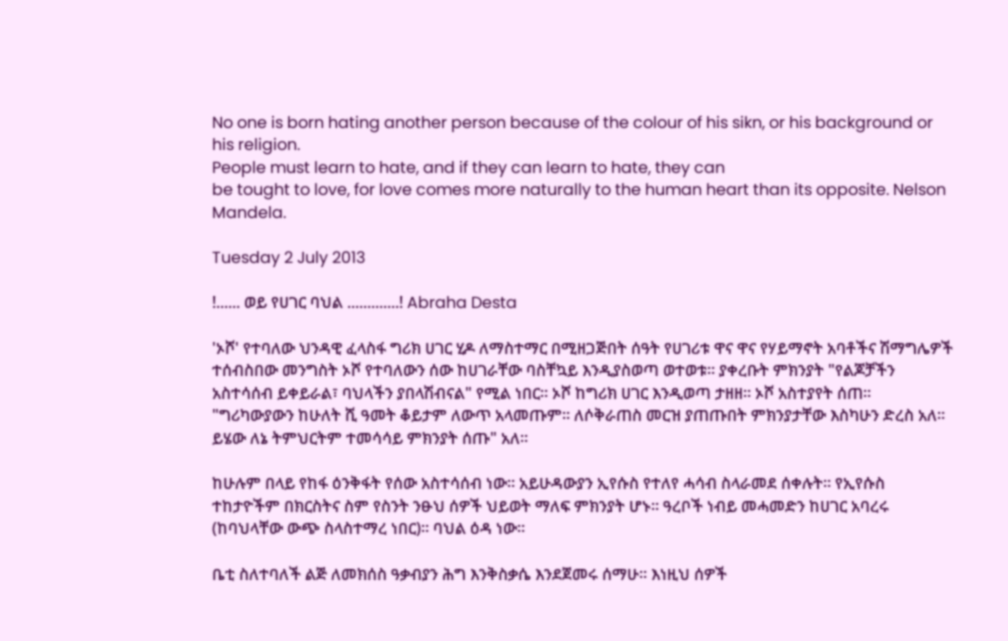No one is born hating another person because of the colour of his sikn, or his background or his religion.
People must learn to hate, and if they can learn to hate, they can
be tought to love, for love comes more naturally to the human heart than its opposite. Nelson Mandela.

Tuesday 2 July 2013

!...... ወይ የሀገር ባህል .............! Abraha Desta

'ኦሾ' የተባለው ህንዳዊ ፈላስፋ ግሪክ ሀገር ሂዶ ለማስተማር በሚዘጋጅበት ሰዓት የሀገሪቱ ዋና ዋና የሃይማኖት አባቶችና ሽማግሌዎች ተሰብስበው መንግስት ኦሾ የተባለውን ሰው ከሀገራቸው ባስቸኳይ እንዲያስወጣ ወተወቱ። ያቀረቡት ምክንያት "የልጆቻችን አስተሳሰብ ይቀይራል፣ ባህላችን ያበላሽብናል" የሚል ነበር። ኦሾ ከግሪክ ሀገር እንዲወጣ ታዘዘ። ኦሾ አስተያየት ሰጠ። "ግሪካውያውን ከሁለት ሺ ዓመት ቆይታም ለውጥ አላመጡም። ለሶቅራጠስ መርዝ ያጠጡበት ምክንያታቸው እስካሁን ድረስ አለ። ይሄው ለኔ ትምህርትም ተመሳሳይ ምክንያት ሰጡ" አለ።

ከሁሉም በላይ የከፋ ዕንቅፋት የሰው አስተሳሰብ ነው። አይሁዳውያን ኢየሱስ የተለየ ሓሳብ ስላራመደ ሰቀሉት። የኢየሱስ ተከታዮችም በክርስትና ስም የስንት ንፁህ ሰዎች ህይወት ማለፍ ምክንያት ሆኑ። ዓረቦች ነብይ መሓመድን ከሀገር አባረሩ (ከባህላቸው ውጭ ስላስተማረ ነበር)። ባህል ዕዳ ነው።

ቤቲ ስለተባለች ልጅ ለመክሰስ ዓቃብያን ሕግ እንቅስቃሴ እንደጀመሩ ሰማሁ። እነዚህ ሰዎች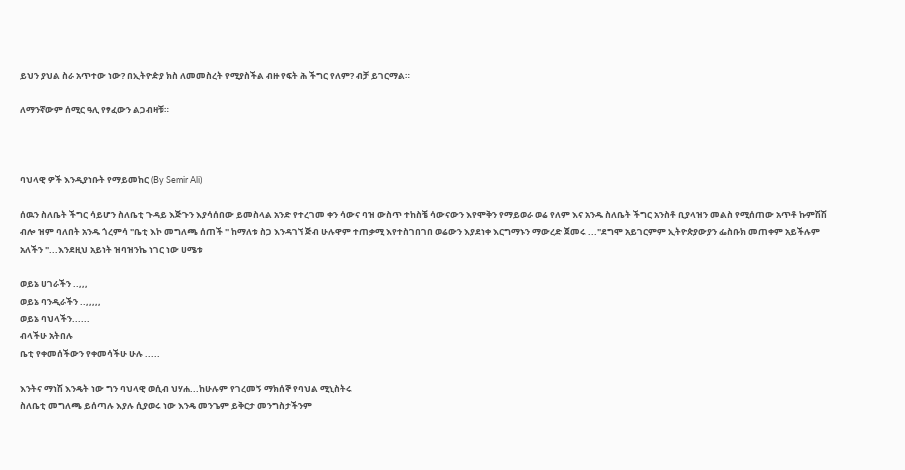ይህን ያህል ስራ አጥተው ነው? በኢትዮዽያ ክስ ለመመስረት የሚያስችል ብዙ የፍት ሕ ችግር የለም? ብቻ ይገርማል።

ለማንኛውም ሰሚር ዓሊ የፃፈውን ልጋብዛቹ።



ባህላዊ ዎች እንዲያነቡት የማይመከር (By Semir Ali)

ሰዉን ስለቤት ችግር ሳይሆን ስለቤቲ ጉዳይ እጅጉን እያሳሰበው ይመስላል አንድ የተረገመ ቀን ሳውና ባዝ ውስጥ ተከስቼ ሳውናውን እየሞቅን የማይወራ ወሬ የለም እና አንዱ ስለቤት ችግር አንስቶ ቢያላዝን መልስ የሚሰጠው አጥቶ ኩምሽሽ ብሎ ዝም ባለበት አንዱ ጎረምሳ "ቤቲ እኮ መግለጫ ሰጠች " ከማለቱ ስጋ እንዳገኘ ጅብ ሁሉዋም ተጠቃሚ እየተስገበገበ ወሬውን እያደነቀ እርግማኑን ማውረድ ጀመሩ ..."ደግሞ አይገርምም ኢትዮጵያውያን ፌስቡክ መጠቀም አይችሉም አለችን "...እንደዚህ አይነት ዝባዝንኬ ነገር ነው ሀሜቱ

ወይኔ ሀገራችን ..,,,
ወይኔ ባንዲራችን ..,,,,,
ወይኔ ባህላችን......
ብላችሁ አትበሉ
ቤቲ የቀመሰችውን የቀመሳችሁ ሁሉ .....

እንትና ማነሽ እንዴት ነው ግን ባህላዊ ወሲብ ህሃሐ...ከሁሉም የገረመኝ ማክሰኞ የባህል ሚኒስትሩ
ስለቤቲ መግለጫ ይሰጣሉ እያሉ ሲያወሩ ነው እንዴ መንጌም ይቅርታ መንግስታችንም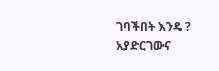ገባችበት እንዴ ? አያድርገውና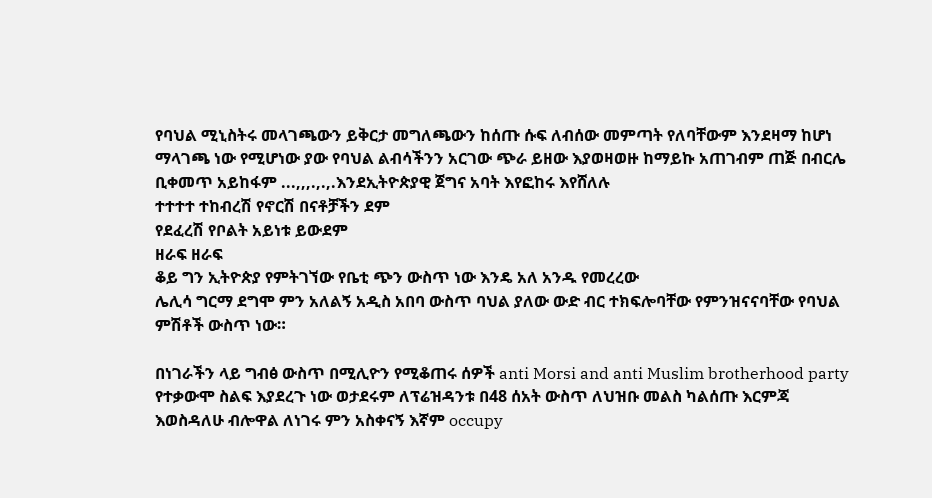የባህል ሚኒስትሩ መላገጫውን ይቅርታ መግለጫውን ከሰጡ ሱፍ ለብሰው መምጣት የለባቸውም እንደዛማ ከሆነ ማላገጫ ነው የሚሆነው ያው የባህል ልብሳችንን አርገው ጭራ ይዘው እያወዛወዙ ከማይኩ አጠገብም ጠጅ በብርሌ ቢቀመጥ አይከፋም ...,,,.,.,.እንደኢትዮጵያዊ ጀግና አባት እየፎከሩ እየሸለሉ
ተተተተ ተከብረሽ የኖርሽ በናቶቻችን ደም
የደፈረሽ የቦልት አይነቱ ይውደም
ዘራፍ ዘራፍ
ቆይ ግን ኢትዮጵያ የምትገኘው የቤቲ ጭን ውስጥ ነው እንዴ አለ አንዱ የመረረው
ሌሊሳ ግርማ ደግሞ ምን አለልኝ አዲስ አበባ ውስጥ ባህል ያለው ውድ ብር ተክፍሎባቸው የምንዝናናባቸው የባህል ምሽቶች ውስጥ ነው።

በነገራችን ላይ ግብፅ ውስጥ በሚሊዮን የሚቆጠሩ ሰዎች anti Morsi and anti Muslim brotherhood party የተቃውሞ ስልፍ እያደረጉ ነው ወታደሩም ለፕሬዝዳንቱ በ48 ሰአት ውስጥ ለህዝቡ መልስ ካልሰጡ እርምጃ እወስዳለሁ ብሎዋል ለነገሩ ምን አስቀናኝ እኛም occupy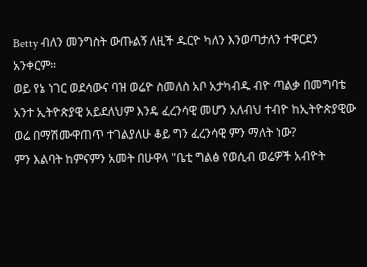Betty ብለን መንግስት ውጡልኝ ለዚች ዱርዮ ካለን እንወጣታለን ተዋርደን አንቀርም።
ወይ የኔ ነገር ወደሳውና ባዝ ወሬዮ ስመለስ አቦ አታካብዱ ብዮ ጣልቃ በመግባቴ አንተ ኢትዮጵያዊ አይደለህም እንዴ ፈረንሳዊ መሆን አለብህ ተብዮ ከኢትዮጵያዊው ወሬ በማሽሙዋጠጥ ተገልያለሁ ቆይ ግን ፈረንሳዊ ምን ማለት ነው?
ምን እልባት ከምናምን አመት በሁዋላ "ቤቲ ግልፅ የወሲብ ወሬዎች አብዮት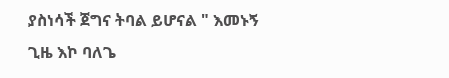ያስነሳች ጀግና ትባል ይሆናል " እመኑኝ ጊዜ እኮ ባለጌ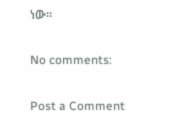ነው።

No comments:

Post a Comment